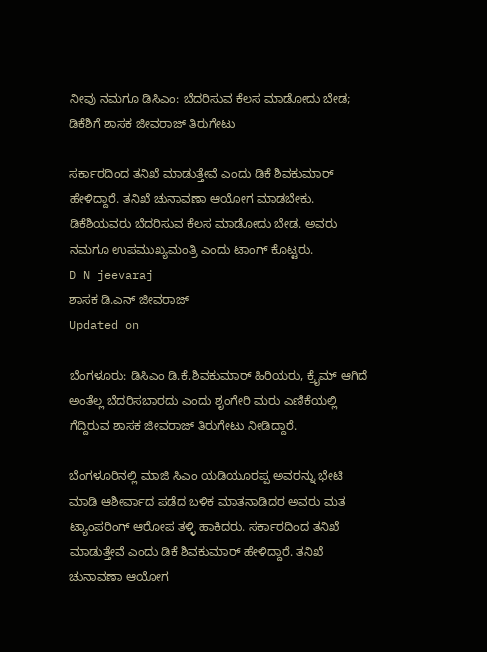ನೀವು ನಮಗೂ ಡಿಸಿಎಂ: ಬೆದರಿಸುವ ಕೆಲಸ ಮಾಡೋದು ಬೇಡ; ಡಿಕೆಶಿಗೆ ಶಾಸಕ ಜೀವರಾಜ್ ತಿರುಗೇಟು

ಸರ್ಕಾರದಿಂದ ತನಿಖೆ ಮಾಡುತ್ತೇವೆ ಎಂದು ಡಿಕೆ ಶಿವಕುಮಾರ್ ಹೇಳಿದ್ದಾರೆ. ತನಿಖೆ ಚುನಾವಣಾ ಆಯೋಗ ಮಾಡಬೇಕು. ಡಿಕೆಶಿಯವರು ಬೆದರಿಸುವ ಕೆಲಸ ಮಾಡೋದು ಬೇಡ. ಅವರು ನಮಗೂ ಉಪಮುಖ್ಯಮಂತ್ರಿ ಎಂದು ಟಾಂಗ್‌ ಕೊಟ್ಟರು.
D N jeevaraj
ಶಾಸಕ ಡಿ.ಎನ್ ಜೀವರಾಜ್
Updated on

ಬೆಂಗಳೂರು: ಡಿಸಿಎಂ ಡಿ.ಕೆ.ಶಿವಕುಮಾರ್ ಹಿರಿಯರು, ಕ್ರೈಮ್ ಆಗಿದೆ ಅಂತೆಲ್ಲ ಬೆದರಿಸಬಾರದು ಎಂದು ಶೃಂಗೇರಿ ಮರು ಎಣಿಕೆಯಲ್ಲಿ ಗೆದ್ದಿರುವ ಶಾಸಕ ಜೀವರಾಜ್ ತಿರುಗೇಟು ನೀಡಿದ್ದಾರೆ.

ಬೆಂಗಳೂರಿನಲ್ಲಿ ಮಾಜಿ ಸಿಎಂ ಯಡಿಯೂರಪ್ಪ ಅವರನ್ನು ಭೇಟಿ ಮಾಡಿ ಆಶೀರ್ವಾದ ಪಡೆದ ಬಳಿಕ ಮಾತನಾಡಿದರ ಅವರು ಮತ ಟ್ಯಾಂಪರಿಂಗ್ ಆರೋಪ ತಳ್ಳಿ ಹಾಕಿದರು. ಸರ್ಕಾರದಿಂದ ತನಿಖೆ ಮಾಡುತ್ತೇವೆ ಎಂದು ಡಿಕೆ ಶಿವಕುಮಾರ್ ಹೇಳಿದ್ದಾರೆ. ತನಿಖೆ ಚುನಾವಣಾ ಆಯೋಗ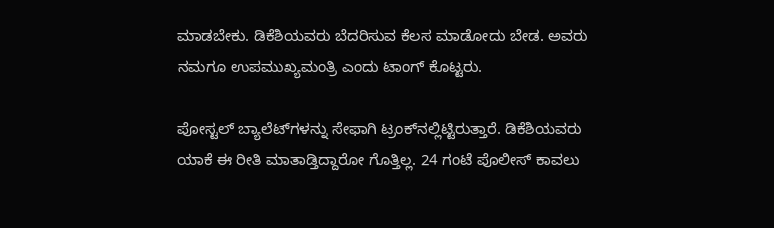ಮಾಡಬೇಕು. ಡಿಕೆಶಿಯವರು ಬೆದರಿಸುವ ಕೆಲಸ ಮಾಡೋದು ಬೇಡ. ಅವರು ನಮಗೂ ಉಪಮುಖ್ಯಮಂತ್ರಿ ಎಂದು ಟಾಂಗ್‌ ಕೊಟ್ಟರು.

ಪೋಸ್ಟಲ್ ಬ್ಯಾಲೆಟ್‌ಗಳನ್ನು ಸೇಫಾಗಿ ಟ್ರಂಕ್‌ನಲ್ಲಿಟ್ಟಿರುತ್ತಾರೆ. ಡಿಕೆಶಿಯವರು ಯಾಕೆ ಈ ರೀತಿ ಮಾತಾಡ್ತಿದ್ದಾರೋ ಗೊತ್ತಿಲ್ಲ. 24 ಗಂಟೆ ಪೊಲೀಸ್ ಕಾವಲು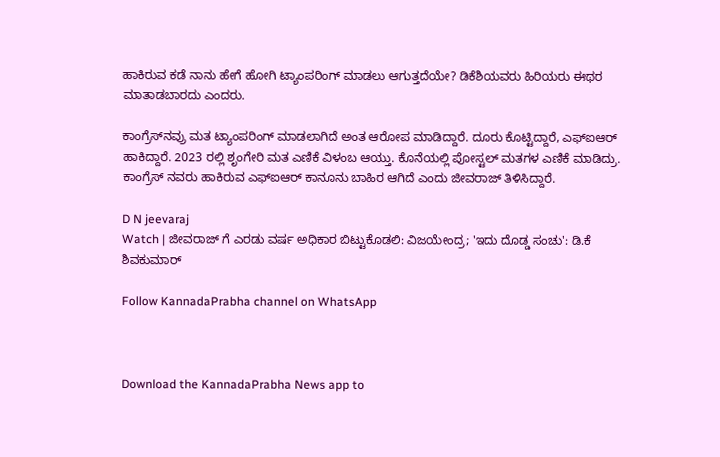ಹಾಕಿರುವ ಕಡೆ ನಾನು ಹೇಗೆ ಹೋಗಿ ಟ್ಯಾಂಪರಿಂಗ್ ಮಾಡಲು ಆಗುತ್ತದೆಯೇ? ಡಿಕೆಶಿಯವರು ಹಿರಿಯರು ಈಥರ ಮಾತಾಡಬಾರದು ಎಂದರು.

ಕಾಂಗ್ರೆಸ್‌ನವ್ರು ಮತ ಟ್ಯಾಂಪರಿಂಗ್ ಮಾಡಲಾಗಿದೆ ಅಂತ ಆರೋಪ ಮಾಡಿದ್ದಾರೆ. ದೂರು ಕೊಟ್ಟಿದ್ದಾರೆ, ಎಫ್ಐಆರ್ ಹಾಕಿದ್ದಾರೆ. 2023 ರಲ್ಲಿ ಶೃಂಗೇರಿ ಮತ ಎಣಿಕೆ ವಿಳಂಬ ಆಯ್ತು. ಕೊನೆಯಲ್ಲಿ ಪೋಸ್ಟಲ್ ಮತಗಳ ಎಣಿಕೆ ಮಾಡಿದ್ರು. ಕಾಂಗ್ರೆಸ್‌ ನವರು ಹಾಕಿರುವ ಎಫ್ಐಆರ್ ಕಾನೂನು ಬಾಹಿರ ಆಗಿದೆ ಎಂದು ಜೀವರಾಜ್‌ ತಿಳಿಸಿದ್ದಾರೆ.

D N jeevaraj
Watch | ಜೀವರಾಜ್ ಗೆ ಎರಡು ವರ್ಷ ಅಧಿಕಾರ ಬಿಟ್ಟುಕೊಡಲಿ: ವಿಜಯೇಂದ್ರ; 'ಇದು ದೊಡ್ಡ ಸಂಚು': ಡಿ.ಕೆ ಶಿವಕುಮಾರ್

Follow KannadaPrabha channel on WhatsApp



Download the KannadaPrabha News app to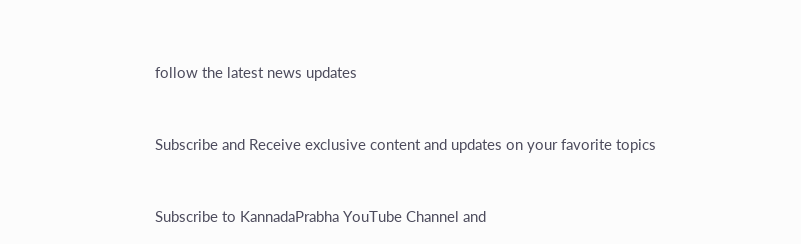follow the latest news updates



Subscribe and Receive exclusive content and updates on your favorite topics



Subscribe to KannadaPrabha YouTube Channel and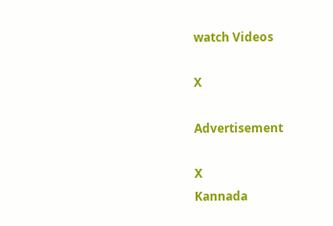watch Videos

X

Advertisement

X
Kannada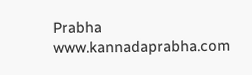Prabha
www.kannadaprabha.com